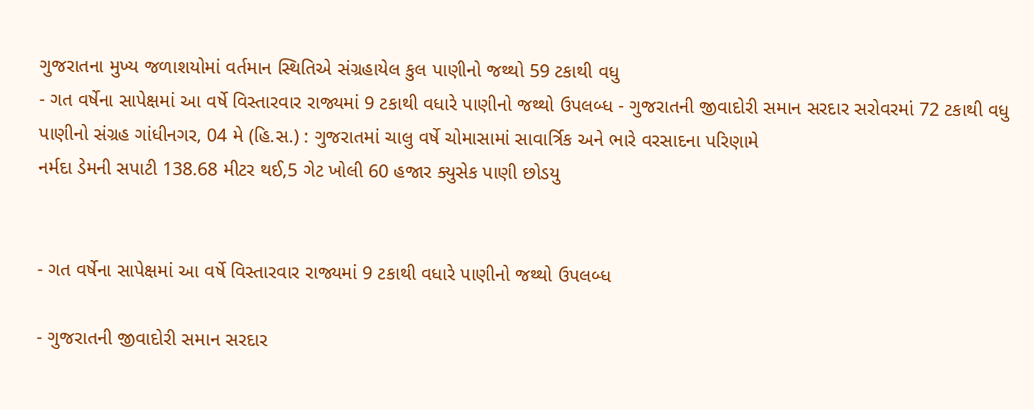ગુજરાતના મુખ્ય જળાશયોમાં વર્તમાન સ્થિતિએ સંગ્રહાયેલ કુલ પાણીનો જથ્થો 59 ટકાથી વધુ
- ગત વર્ષેના સાપેક્ષમાં આ વર્ષે વિસ્તારવાર રાજ્યમાં 9 ટકાથી વધારે પાણીનો જથ્થો ઉપલબ્ધ - ગુજરાતની જીવાદોરી સમાન સરદાર સરોવરમાં 72 ટકાથી વધુ પાણીનો સંગ્રહ ગાંધીનગર, 04 મે (હિ.સ.) : ગુજરાતમાં ચાલુ વર્ષે ચોમાસામાં સાવાર્ત્રિક અને ભારે વરસાદના પરિણામે
નર્મદા ડેમની સપાટી 138.68 મીટર થઈ,5 ગેટ ખોલી 60 હજાર ક્યુસેક પાણી છોડયુ


- ગત વર્ષેના સાપેક્ષમાં આ વર્ષે વિસ્તારવાર રાજ્યમાં 9 ટકાથી વધારે પાણીનો જથ્થો ઉપલબ્ધ

- ગુજરાતની જીવાદોરી સમાન સરદાર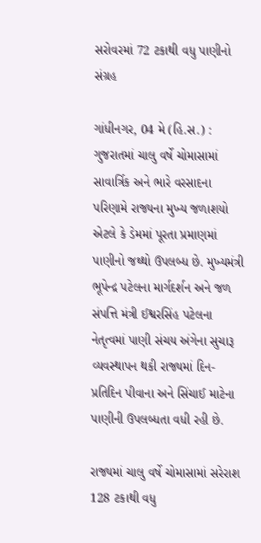સરોવરમાં 72 ટકાથી વધુ પાણીનો સંગ્રહ

ગાંધીનગર, 04 મે (હિ.સ.) : ગુજરાતમાં ચાલુ વર્ષે ચોમાસામાં સાવાર્ત્રિક અને ભારે વરસાદના પરિણામે રાજ્યના મુખ્ય જળાશયો એટલે કે ડેમમાં પૂરતા પ્રમાણમાં પાણીનો જથ્થો ઉપલબ્ધ છે. મુખ્યમંત્રી ભૂપેન્દ્ર પટેલના માર્ગદર્શન અને જળ સંપત્તિ મંત્રી ઈશ્વરસિંહ પટેલના નેતૃત્વમાં પાણી સંચય અંગેના સુચારૂ વ્યવસ્થાપન થકી રાજ્યમાં દિન-પ્રતિદિન પીવાના અને સિંચાઈ માટેના પાણીની ઉપલબ્ધતા વધી રહી છે.

રાજ્યમાં ચાલુ વર્ષે ચોમાસામાં સરેરાશ 128 ટકાથી વધુ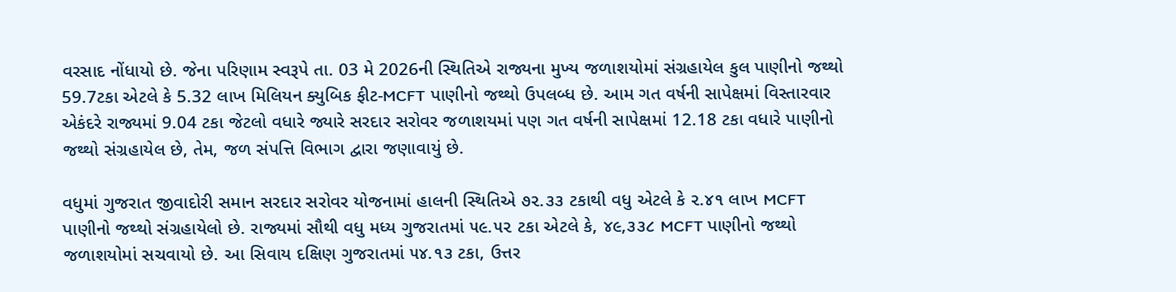વરસાદ નોંધાયો છે. જેના પરિણામ સ્વરૂપે તા. 03 મે 2026ની સ્થિતિએ રાજ્યના મુખ્ય જળાશયોમાં સંગ્રહાયેલ કુલ પાણીનો જથ્થો 59.7ટકા એટલે કે 5.32 લાખ મિલિયન ક્યુબિક ફીટ-MCFT પાણીનો જથ્થો ઉપલબ્ધ છે. આમ ગત વર્ષની સાપેક્ષમાં વિસ્તારવાર એકંદરે રાજ્યમાં 9.04 ટકા જેટલો વધારે જ્યારે સરદાર સરોવર જળાશયમાં પણ ગત વર્ષની સાપેક્ષમાં 12.18 ટકા વધારે પાણીનો જથ્થો સંગ્રહાયેલ છે, તેમ, જળ સંપત્તિ વિભાગ દ્વારા જણાવાયું છે.

વધુમાં ગુજરાત જીવાદોરી સમાન સરદાર સરોવર યોજનામાં હાલની સ્થિતિએ ૭૨.૩૩ ટકાથી વધુ એટલે કે ૨.૪૧ લાખ MCFT પાણીનો જથ્થો સંગ્રહાયેલો છે. રાજ્યમાં સૌથી વધુ મધ્ય ગુજરાતમાં ૫૯.૫૨ ટકા એટલે કે, ૪૯,૩૩૮ MCFT પાણીનો જથ્થો જળાશયોમાં સચવાયો છે. આ સિવાય દક્ષિણ ગુજરાતમાં ૫૪.૧૩ ટકા, ઉત્તર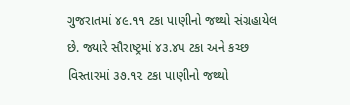ગુજરાતમાં ૪૯.૧૧ ટકા પાણીનો જથ્થો સંગ્રહાયેલ છે. જ્યારે સૌરાષ્ટ્રમાં ૪૩.૪૫ ટકા અને કચ્છ વિસ્તારમાં ૩૭.૧૨ ટકા પાણીનો જથ્થો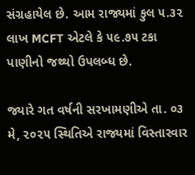સંગ્રહાયેલ છે. આમ રાજ્યમાં કુલ ૫.૩૨ લાખ MCFT એટલે કે ૫૯.૭૫ ટકા પાણીનો જથ્થો ઉપલબ્ધ છે.

જ્યારે ગત વર્ષની સરખામણીએ તા. ૦૩ મે, ૨૦૨૫ સ્થિતિએ રાજ્યમાં વિસ્તારવાર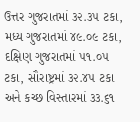ઉત્તર ગુજરાતમાં ૩૨.૩૫ ટકા, મધ્ય ગુજરાતમાં ૪૯.૦૯ ટકા, દક્ષિણ ગુજરાતમાં ૫૧.૦૫ ટકા, સૌરાષ્ટ્રમાં ૩૨.૪૫ ટકા અને કચ્છ વિસ્તારમાં ૩૩.૬૧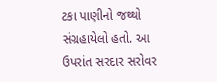ટકા પાણીનો જથ્થો સંગ્રહાયેલો હતો. આ ઉપરાંત સરદાર સરોવર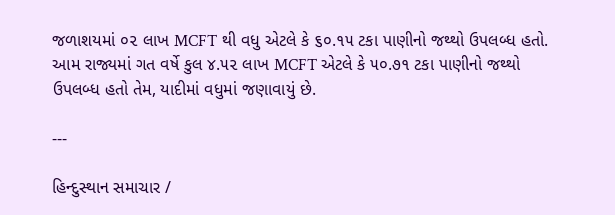જળાશયમાં ૦૨ લાખ MCFT થી વધુ એટલે કે ૬૦.૧૫ ટકા પાણીનો જથ્થો ઉપલબ્ધ હતો. આમ રાજ્યમાં ગત વર્ષે કુલ ૪.૫૨ લાખ MCFT એટલે કે ૫૦.૭૧ ટકા પાણીનો જથ્થો ઉપલબ્ધ હતો તેમ, યાદીમાં વધુમાં જણાવાયું છે.

---

હિન્દુસ્થાન સમાચાર /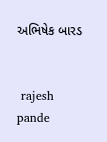અભિષેક બારડ


 rajesh pande